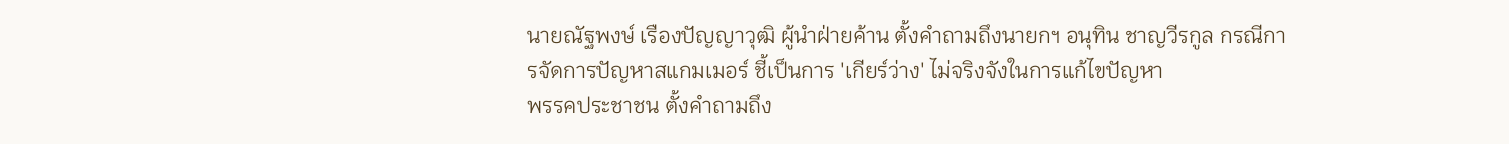นายณัฐพงษ์ เรืองปัญญาวุฒิ ผู้นำฝ่ายค้าน ตั้งคำถามถึงนายกฯ อนุทิน ชาญวีรกูล กรณีการจัดการปัญหาสแกมเมอร์ ชี้เป็นการ 'เกียร์ว่าง' ไม่จริงจังในการแก้ไขปัญหา
พรรคประชาชน ตั้งคำถามถึง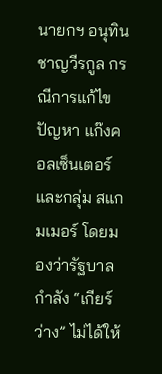นายกฯ อนุทิน ชาญวีรกูล กรณีการแก้ไขปัญหา แก๊งคอลเซ็นเตอร์ และกลุ่ม สแกมเมอร์ โดยมองว่ารัฐบาลกำลัง “เกียร์ว่าง” ไม่ได้ให้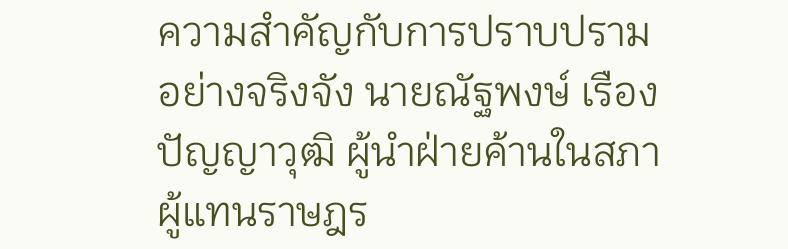ความสำคัญกับการปราบปรามอย่างจริงจัง นายณัฐพงษ์ เรืองปัญญาวุฒิ ผู้นำฝ่ายค้านในสภาผู้แทนราษฎร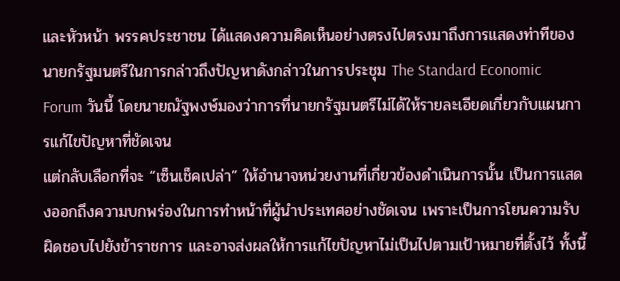และหัวหน้า พรรคประชาชน ได้แสดงความคิดเห็นอย่างตรงไปตรงมาถึงการแสดงท่าทีของนายกรัฐมนตรีในการกล่าวถึงปัญหาดังกล่าวในการประชุม The Standard Economic Forum วันนี้ โดยนายณัฐพงษ์มองว่าการที่นายกรัฐมนตรีไม่ได้ให้รายละเอียดเกี่ยวกับแผนการแก้ไขปัญหาที่ชัดเจน
แต่กลับเลือกที่จะ “เซ็นเช็คเปล่า” ให้อำนาจหน่วยงานที่เกี่ยวข้องดำเนินการนั้น เป็นการแสดงออกถึงความบกพร่องในการทำหน้าที่ผู้นำประเทศอย่างชัดเจน เพราะเป็นการโยนความรับผิดชอบไปยังข้าราชการ และอาจส่งผลให้การแก้ไขปัญหาไม่เป็นไปตามเป้าหมายที่ตั้งไว้ ทั้งนี้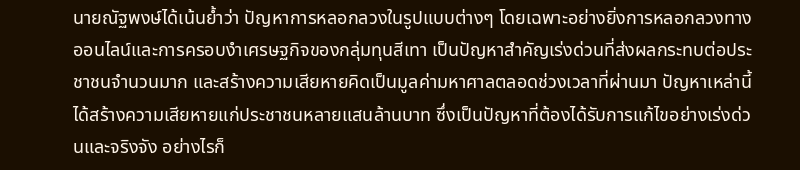นายณัฐพงษ์ได้เน้นย้ำว่า ปัญหาการหลอกลวงในรูปแบบต่างๆ โดยเฉพาะอย่างยิ่งการหลอกลวงทางออนไลน์และการครอบงำเศรษฐกิจของกลุ่มทุนสีเทา เป็นปัญหาสำคัญเร่งด่วนที่ส่งผลกระทบต่อประชาชนจำนวนมาก และสร้างความเสียหายคิดเป็นมูลค่ามหาศาลตลอดช่วงเวลาที่ผ่านมา ปัญหาเหล่านี้ได้สร้างความเสียหายแก่ประชาชนหลายแสนล้านบาท ซึ่งเป็นปัญหาที่ต้องได้รับการแก้ไขอย่างเร่งด่วนและจริงจัง อย่างไรก็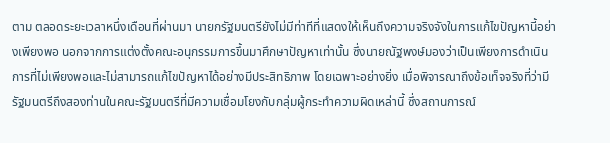ตาม ตลอดระยะเวลาหนึ่งเดือนที่ผ่านมา นายกรัฐมนตรียังไม่มีท่าทีที่แสดงให้เห็นถึงความจริงจังในการแก้ไขปัญหานี้อย่างเพียงพอ นอกจากการแต่งตั้งคณะอนุกรรมการขึ้นมาศึกษาปัญหาเท่านั้น ซึ่งนายณัฐพงษ์มองว่าเป็นเพียงการดำเนินการที่ไม่เพียงพอและไม่สามารถแก้ไขปัญหาได้อย่างมีประสิทธิภาพ โดยเฉพาะอย่างยิ่ง เมื่อพิจารณาถึงข้อเท็จจริงที่ว่ามีรัฐมนตรีถึงสองท่านในคณะรัฐมนตรีที่มีความเชื่อมโยงกับกลุ่มผู้กระทำความผิดเหล่านี้ ซึ่งสถานการณ์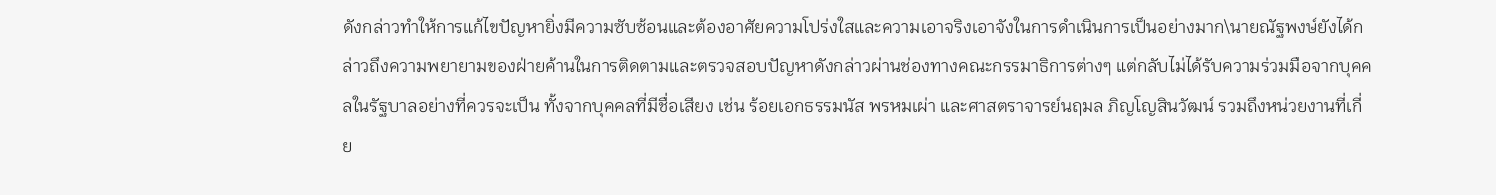ดังกล่าวทำให้การแก้ไขปัญหายิ่งมีความซับซ้อนและต้องอาศัยความโปร่งใสและความเอาจริงเอาจังในการดำเนินการเป็นอย่างมาก\นายณัฐพงษ์ยังได้กล่าวถึงความพยายามของฝ่ายค้านในการติดตามและตรวจสอบปัญหาดังกล่าวผ่านช่องทางคณะกรรมาธิการต่างๆ แต่กลับไม่ได้รับความร่วมมือจากบุคคลในรัฐบาลอย่างที่ควรจะเป็น ทั้งจากบุคคลที่มีชื่อเสียง เช่น ร้อยเอกธรรมนัส พรหมเผ่า และศาสตราจารย์นฤมล ภิญโญสินวัฒน์ รวมถึงหน่วยงานที่เกี่ย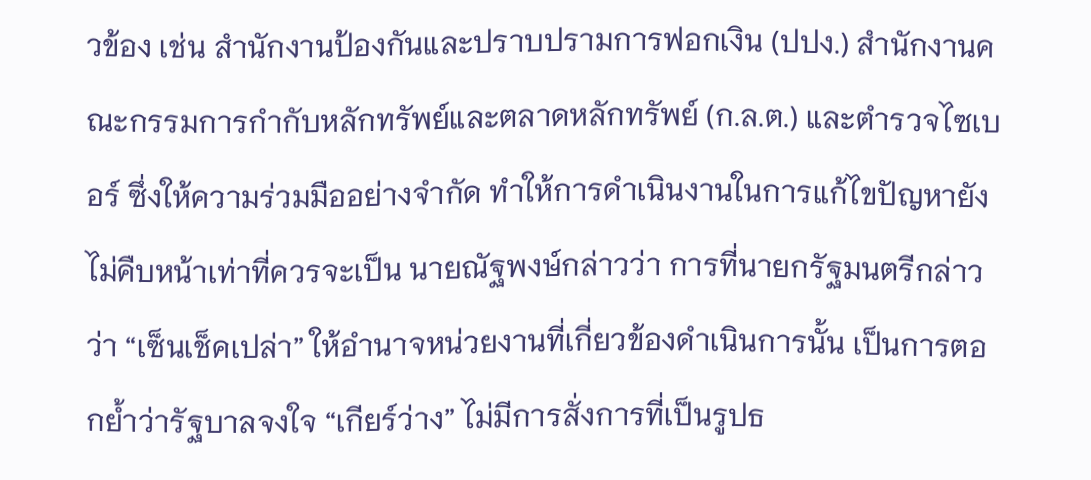วข้อง เช่น สำนักงานป้องกันและปราบปรามการฟอกเงิน (ปปง.) สำนักงานคณะกรรมการกำกับหลักทรัพย์และตลาดหลักทรัพย์ (ก.ล.ต.) และตำรวจไซเบอร์ ซึ่งให้ความร่วมมืออย่างจำกัด ทำให้การดำเนินงานในการแก้ไขปัญหายังไม่คืบหน้าเท่าที่ควรจะเป็น นายณัฐพงษ์กล่าวว่า การที่นายกรัฐมนตรีกล่าวว่า “เซ็นเช็คเปล่า” ให้อำนาจหน่วยงานที่เกี่ยวข้องดำเนินการนั้น เป็นการตอกย้ำว่ารัฐบาลจงใจ “เกียร์ว่าง” ไม่มีการสั่งการที่เป็นรูปธ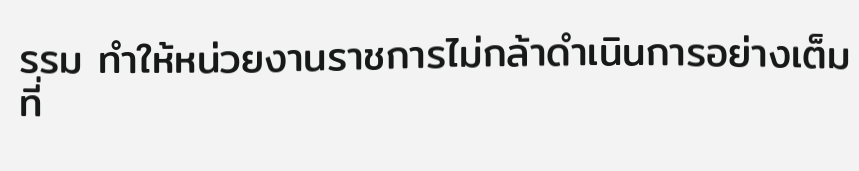รรม ทำให้หน่วยงานราชการไม่กล้าดำเนินการอย่างเต็มที่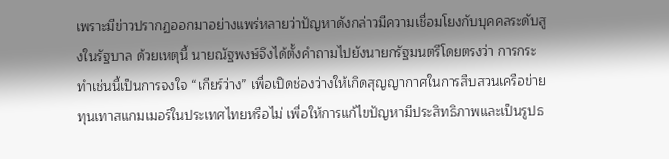เพราะมีข่าวปรากฏออกมาอย่างแพร่หลายว่าปัญหาดังกล่าวมีความเชื่อมโยงกับบุคคลระดับสูงในรัฐบาล ด้วยเหตุนี้ นายณัฐพงษ์จึงได้ตั้งคำถามไปยังนายกรัฐมนตรีโดยตรงว่า การกระทำเช่นนี้เป็นการจงใจ “เกียร์ว่าง” เพื่อเปิดช่องว่างให้เกิดสุญญากาศในการสืบสวนเครือข่ายทุนเทาสแกมเมอร์ในประเทศไทยหรือไม่ เพื่อให้การแก้ไขปัญหามีประสิทธิภาพและเป็นรูปธ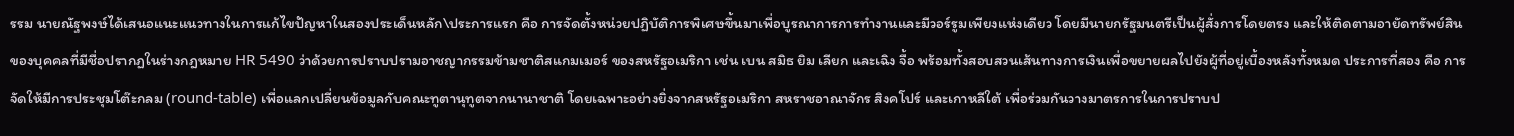รรม นายณัฐพงษ์ได้เสนอแนะแนวทางในการแก้ไขปัญหาในสองประเด็นหลัก\ประการแรก คือ การจัดตั้งหน่วยปฏิบัติการพิเศษขึ้นมาเพื่อบูรณาการการทำงานและมีวอร์รูมเพียงแห่งเดียว โดยมีนายกรัฐมนตรีเป็นผู้สั่งการโดยตรง และให้ติดตามอายัดทรัพย์สินของบุคคลที่มีชื่อปรากฏในร่างกฎหมาย HR 5490 ว่าด้วยการปราบปรามอาชญากรรมข้ามชาติสแกมเมอร์ ของสหรัฐอเมริกา เช่น เบน สมิธ ยิม เลียก และเฉิง จื้อ พร้อมทั้งสอบสวนเส้นทางการเงินเพื่อขยายผลไปยังผู้ที่อยู่เบื้องหลังทั้งหมด ประการที่สอง คือ การจัดให้มีการประชุมโต๊ะกลม (round-table) เพื่อแลกเปลี่ยนข้อมูลกับคณะทูตานุทูตจากนานาชาติ โดยเฉพาะอย่างยิ่งจากสหรัฐอเมริกา สหราชอาณาจักร สิงคโปร์ และเกาหลีใต้ เพื่อร่วมกันวางมาตรการในการปราบป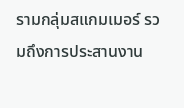รามกลุ่มสแกมเมอร์ รวมถึงการประสานงาน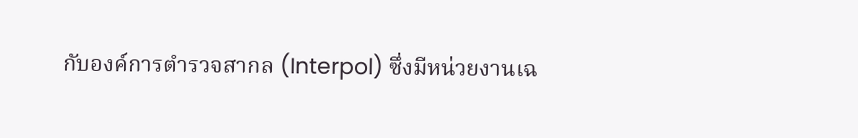กับองค์การตำรวจสากล (Interpol) ซึ่งมีหน่วยงานเฉ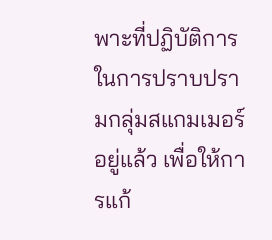พาะที่ปฏิบัติการในการปราบปรามกลุ่มสแกมเมอร์อยู่แล้ว เพื่อให้การแก้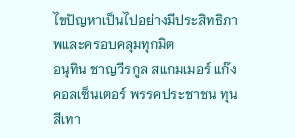ไขปัญหาเป็นไปอย่างมีประสิทธิภาพและครอบคลุมทุกมิต
อนุทิน ชาญวีรกูล สแกมเมอร์ แก๊งคอลเซ็นเตอร์ พรรคประชาชน ทุนสีเทา